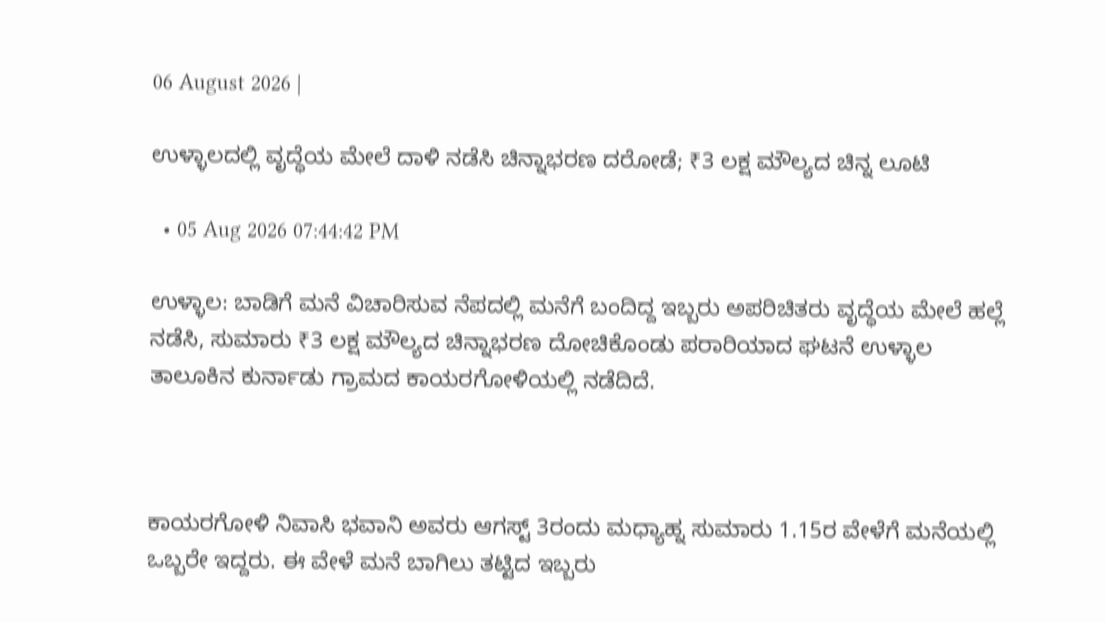06 August 2026 |

ಉಳ್ಳಾಲದಲ್ಲಿ ವೃದ್ಧೆಯ ಮೇಲೆ ದಾಳಿ ನಡೆಸಿ ಚಿನ್ನಾಭರಣ ದರೋಡೆ; ₹3 ಲಕ್ಷ ಮೌಲ್ಯದ ಚಿನ್ನ ಲೂಟಿ

  • 05 Aug 2026 07:44:42 PM

ಉಳ್ಳಾಲ: ಬಾಡಿಗೆ ಮನೆ ವಿಚಾರಿಸುವ ನೆಪದಲ್ಲಿ ಮನೆಗೆ ಬಂದಿದ್ದ ಇಬ್ಬರು ಅಪರಿಚಿತರು ವೃದ್ಧೆಯ ಮೇಲೆ ಹಲ್ಲೆ ನಡೆಸಿ, ಸುಮಾರು ₹3 ಲಕ್ಷ ಮೌಲ್ಯದ ಚಿನ್ನಾಭರಣ ದೋಚಿಕೊಂಡು ಪರಾರಿಯಾದ ಘಟನೆ ಉಳ್ಳಾಲ ತಾಲೂಕಿನ ಕುರ್ನಾಡು ಗ್ರಾಮದ ಕಾಯರಗೋಳಿಯಲ್ಲಿ ನಡೆದಿದೆ.



ಕಾಯರಗೋಳಿ ನಿವಾಸಿ ಭವಾನಿ ಅವರು ಆಗಸ್ಟ್ 3ರಂದು ಮಧ್ಯಾಹ್ನ ಸುಮಾರು 1.15ರ ವೇಳೆಗೆ ಮನೆಯಲ್ಲಿ ಒಬ್ಬರೇ ಇದ್ದರು. ಈ ವೇಳೆ ಮನೆ ಬಾಗಿಲು ತಟ್ಟಿದ ಇಬ್ಬರು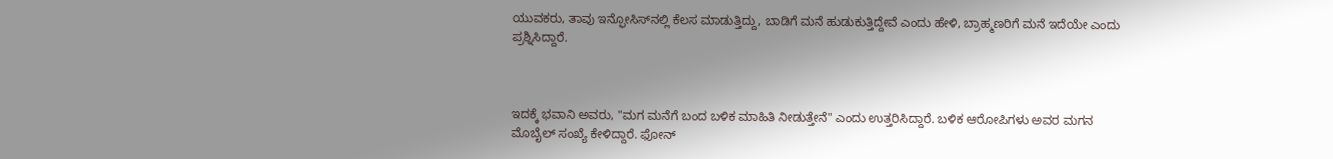ಯುವಕರು, ತಾವು ಇನ್ಫೋಸಿಸ್‌ನಲ್ಲಿ ಕೆಲಸ ಮಾಡುತ್ತಿದ್ದು, ಬಾಡಿಗೆ ಮನೆ ಹುಡುಕುತ್ತಿದ್ದೇವೆ ಎಂದು ಹೇಳಿ, ಬ್ರಾಹ್ಮಣರಿಗೆ ಮನೆ ಇದೆಯೇ ಎಂದು ಪ್ರಶ್ನಿಸಿದ್ದಾರೆ.



ಇದಕ್ಕೆ ಭವಾನಿ ಅವರು, "ಮಗ ಮನೆಗೆ ಬಂದ ಬಳಿಕ ಮಾಹಿತಿ ನೀಡುತ್ತೇನೆ" ಎಂದು ಉತ್ತರಿಸಿದ್ದಾರೆ. ಬಳಿಕ ಆರೋಪಿಗಳು ಅವರ ಮಗನ ಮೊಬೈಲ್ ಸಂಖ್ಯೆ ಕೇಳಿದ್ದಾರೆ. ಫೋನ್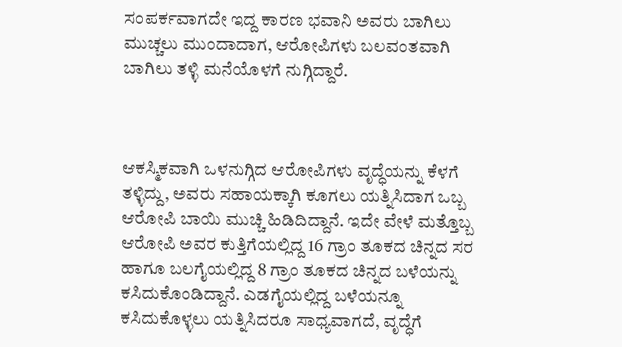ಸಂಪರ್ಕವಾಗದೇ ಇದ್ದ ಕಾರಣ ಭವಾನಿ ಅವರು ಬಾಗಿಲು ಮುಚ್ಚಲು ಮುಂದಾದಾಗ, ಆರೋಪಿಗಳು ಬಲವಂತವಾಗಿ ಬಾಗಿಲು ತಳ್ಳಿ ಮನೆಯೊಳಗೆ ನುಗ್ಗಿದ್ದಾರೆ.



ಆಕಸ್ಮಿಕವಾಗಿ ಒಳನುಗ್ಗಿದ ಆರೋಪಿಗಳು ವೃದ್ಧೆಯನ್ನು ಕೆಳಗೆ ತಳ್ಳಿದ್ದು, ಅವರು ಸಹಾಯಕ್ಕಾಗಿ ಕೂಗಲು ಯತ್ನಿಸಿದಾಗ ಒಬ್ಬ ಆರೋಪಿ ಬಾಯಿ ಮುಚ್ಚಿ ಹಿಡಿದಿದ್ದಾನೆ. ಇದೇ ವೇಳೆ ಮತ್ತೊಬ್ಬ ಆರೋಪಿ ಅವರ ಕುತ್ತಿಗೆಯಲ್ಲಿದ್ದ 16 ಗ್ರಾಂ ತೂಕದ ಚಿನ್ನದ ಸರ ಹಾಗೂ ಬಲಗೈಯಲ್ಲಿದ್ದ 8 ಗ್ರಾಂ ತೂಕದ ಚಿನ್ನದ ಬಳೆಯನ್ನು ಕಸಿದುಕೊಂಡಿದ್ದಾನೆ. ಎಡಗೈಯಲ್ಲಿದ್ದ ಬಳೆಯನ್ನೂ ಕಸಿದುಕೊಳ್ಳಲು ಯತ್ನಿಸಿದರೂ ಸಾಧ್ಯವಾಗದೆ, ವೃದ್ಧೆಗೆ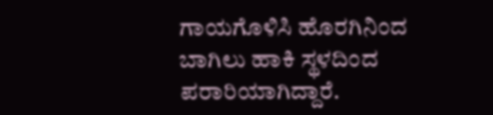ಗಾಯಗೊಳಿಸಿ ಹೊರಗಿನಿಂದ ಬಾಗಿಲು ಹಾಕಿ ಸ್ಥಳದಿಂದ ಪರಾರಿಯಾಗಿದ್ದಾರೆ.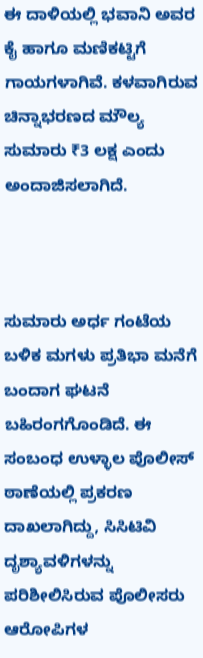ಈ ದಾಳಿಯಲ್ಲಿ ಭವಾನಿ ಅವರ ಕೈ ಹಾಗೂ ಮಣಿಕಟ್ಟಿಗೆ ಗಾಯಗಳಾಗಿವೆ. ಕಳವಾಗಿರುವ ಚಿನ್ನಾಭರಣದ ಮೌಲ್ಯ ಸುಮಾರು ₹3 ಲಕ್ಷ ಎಂದು ಅಂದಾಜಿಸಲಾಗಿದೆ.



ಸುಮಾರು ಅರ್ಧ ಗಂಟೆಯ ಬಳಿಕ ಮಗಳು ಪ್ರತಿಭಾ ಮನೆಗೆ ಬಂದಾಗ ಘಟನೆ ಬಹಿರಂಗಗೊಂಡಿದೆ. ಈ ಸಂಬಂಧ ಉಳ್ಳಾಲ ಪೊಲೀಸ್ ಠಾಣೆಯಲ್ಲಿ ಪ್ರಕರಣ ದಾಖಲಾಗಿದ್ದು, ಸಿಸಿಟಿವಿ ದೃಶ್ಯಾವಳಿಗಳನ್ನು ಪರಿಶೀಲಿಸಿರುವ ಪೊಲೀಸರು ಆರೋಪಿಗಳ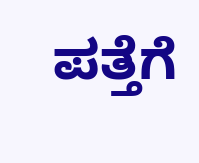ಪತ್ತೆಗೆ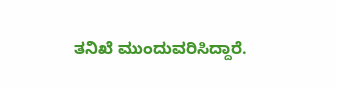ತನಿಖೆ ಮುಂದುವರಿಸಿದ್ದಾರೆ.